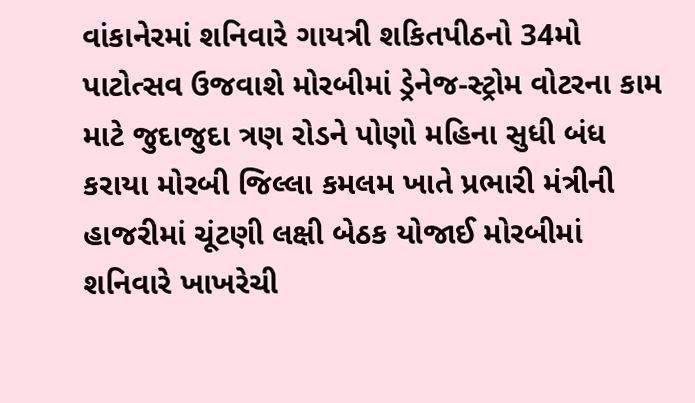વાંકાનેરમાં શનિવારે ગાયત્રી શકિતપીઠનો 34મો પાટોત્સવ ઉજવાશે મોરબીમાં ડ્રેનેજ-સ્ટ્રોમ વોટરના કામ માટે જુદાજુદા ત્રણ રોડને પોણો મહિના સુધી બંધ કરાયા મોરબી જિલ્લા કમલમ ખાતે પ્રભારી મંત્રીની હાજરીમાં ચૂંટણી લક્ષી બેઠક યોજાઈ મોરબીમાં શનિવારે ખાખરેચી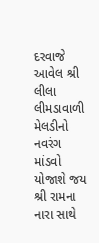દરવાજે આવેલ શ્રી લીલા લીમડાવાળી મેલડીનો નવરંગ માંડવો યોજાશે જય શ્રી રામના નારા સાથે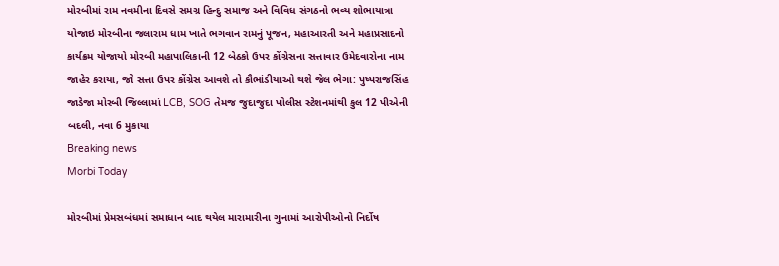મોરબીમાં રામ નવમીના દિવસે સમગ્ર હિન્દુ સમાજ અને વિવિધ સંગઠનો ભવ્ય શોભાયાત્રા યોજાઇ મોરબીના જલારામ ધામ ખાતે ભગવાન રામનું પૂજન, મહાઆરતી અને મહાપ્રસાદનો કાર્યક્રમ યોજાયો મોરબી મહાપાલિકાની 12 બેઠકો ઉપર કોંગ્રેસના સત્તાવાર ઉમેદવારોના નામ જાહેર કરાયા, જો સત્તા ઉપર કોંગ્રેસ આવશે તો કૌભાંડીયાઓ થશે જેલ ભેગા: પુષ્પરાજસિંહ જાડેજા મોરબી જિલ્લામાં LCB, SOG તેમજ જુદાજુદા પોલીસ સ્ટેશનમાંથી કુલ 12 પીએની બદલી, નવા 6 મુકાયા
Breaking news
Morbi Today

મોરબીમાં પ્રેમસબંધમાં સમાધાન બાદ થયેલ મારામારીના ગુનામાં આરોપીઓનો નિર્દોષ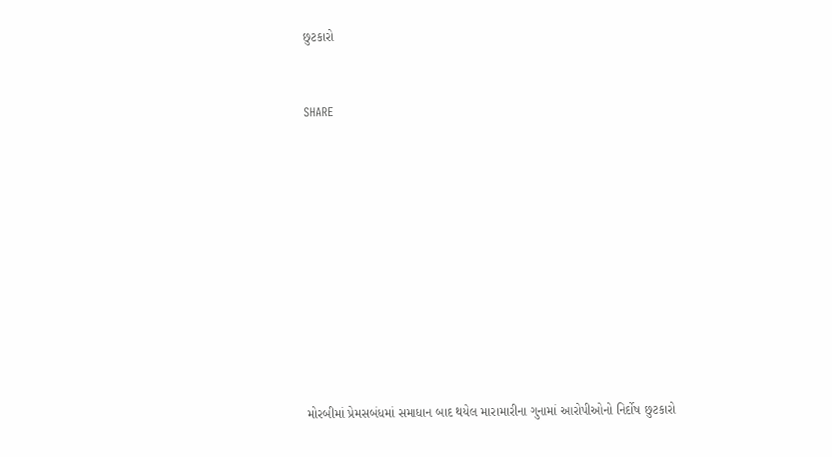છુટકારો


SHARE











મોરબીમાં પ્રેમસબંધમાં સમાધાન બાદ થયેલ મારામારીના ગુનામાં આરોપીઓનો નિર્દોષ છુટકારો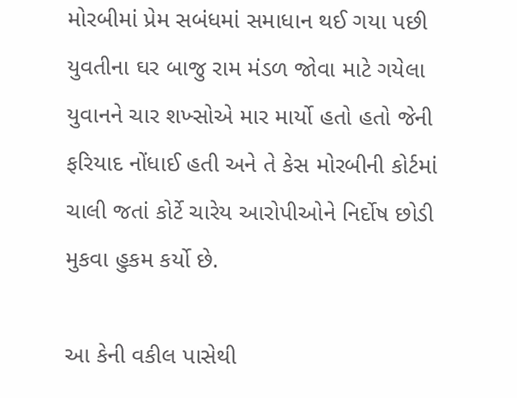મોરબીમાં પ્રેમ સબંધમાં સમાધાન થઈ ગયા પછી યુવતીના ઘર બાજુ રામ મંડળ જોવા માટે ગયેલા યુવાનને ચાર શખ્સોએ માર માર્યો હતો હતો જેની ફરિયાદ નોંધાઈ હતી અને તે કેસ મોરબીની કોર્ટમાં ચાલી જતાં કોર્ટે ચારેય આરોપીઓને નિર્દોષ છોડી મુકવા હુકમ કર્યો છે.

આ કેની વકીલ પાસેથી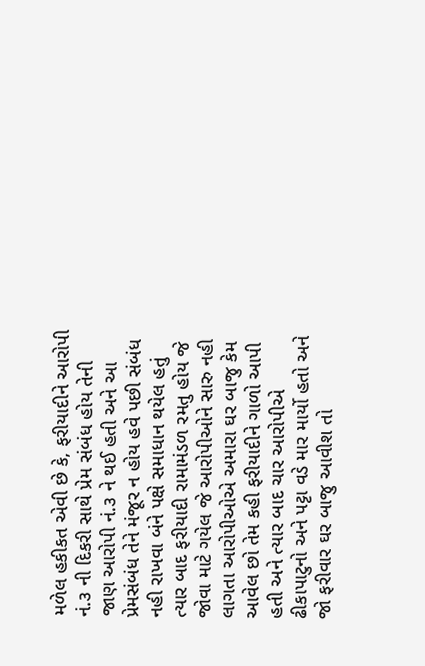મળેલ હકીકત એવી છે કે, ફરીયાદીને આરોપી નં.૩ ની દિકરી સાથે પ્રેમ સંબંધ હોય તેની જાણ આરોપી નં.૩ ને થઈ હતી અને આ પ્રેમસંબંધ તેને મંજૂર ન હોય હવે પછી સંબંધ નહી રાખવા બંને પક્ષે સમાધાન થયેલ હતું ત્યાર બાદ ફરીયાદી રામામંડળ રમતુ હોય જે જોવા માટે ગયેલ જે આરોપીઓને સારુ નહી લાગતા આરોપીઓએ અમારા ઘર બાજુ કેમ આવેલ છો તેમ કહી ફરીયાદીને ગાળો આપી હતી અને ત્યાર બાદ ચાર આરોપીએ ઢીકાપાટુનો અને પટ્ટા વડે માર માર્યો હતો અને જો ફરીવાર ઘર બાજુ આવીશ તો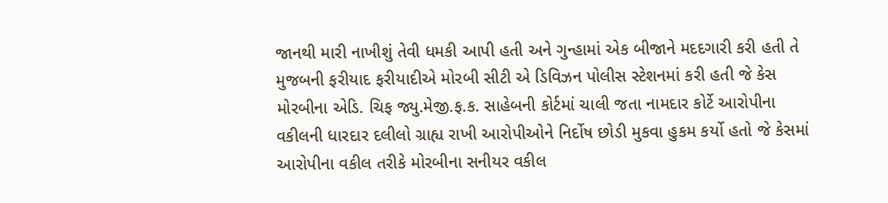જાનથી મારી નાખીશું તેવી ધમકી આપી હતી અને ગુન્હામાં એક બીજાને મદદગારી કરી હતી તે મુજબની ફરીયાદ ફરીયાદીએ મોરબી સીટી એ ડિવિઝન પોલીસ સ્ટેશનમાં કરી હતી જે કેસ મોરબીના એડિ. ચિફ જ્યુ.મેજી.ફ.ક. સાહેબની કોર્ટમાં ચાલી જતા નામદાર કોર્ટે આરોપીના વકીલની ધારદાર દલીલો ગ્રાહ્ય રાખી આરોપીઓને નિર્દોષ છોડી મુકવા હુકમ કર્યો હતો જે કેસમાં આરોપીના વકીલ તરીકે મોરબીના સનીયર વકીલ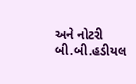અને નોટરી બી.બી.હડીયલ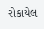રોકાયેલ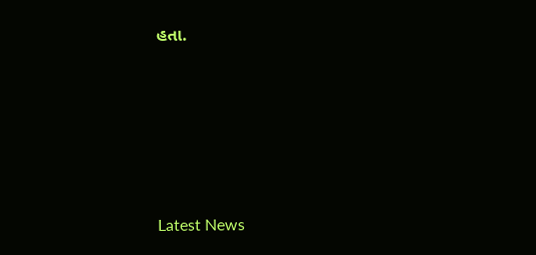હતા.






Latest News